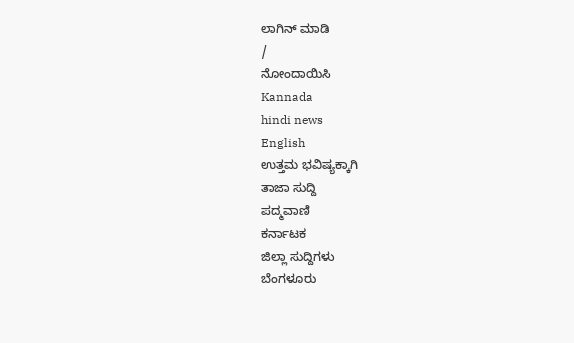ಲಾಗಿನ್ ಮಾಡಿ
/
ನೋಂದಾಯಿಸಿ
Kannada
hindi news
English
ಉತ್ತಮ ಭವಿಷ್ಯಕ್ಕಾಗಿ
ತಾಜಾ ಸುದ್ದಿ
ಪದ್ಮವಾಣಿ
ಕರ್ನಾಟಕ
ಜಿಲ್ಲಾ ಸುದ್ದಿಗಳು
ಬೆಂಗಳೂರು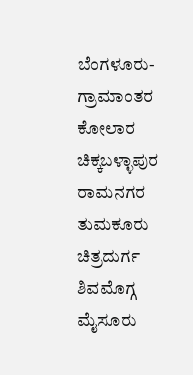ಬೆಂಗಳೂರು-ಗ್ರಾಮಾಂತರ
ಕೋಲಾರ
ಚಿಕ್ಕಬಳ್ಳಾಪುರ
ರಾಮನಗರ
ತುಮಕೂರು
ಚಿತ್ರದುರ್ಗ
ಶಿವಮೊಗ್ಗ
ಮೈಸೂರು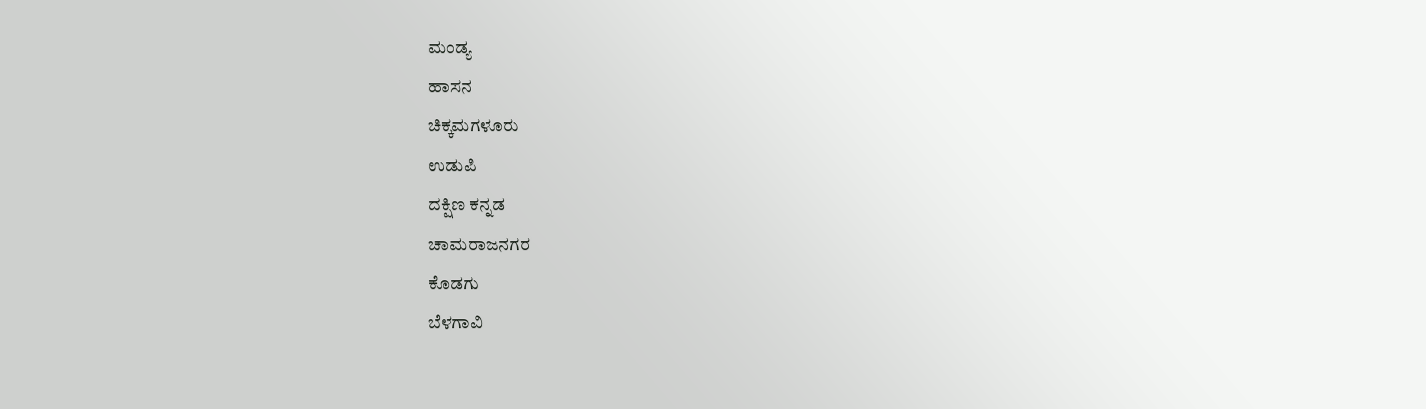ಮಂಡ್ಯ
ಹಾಸನ
ಚಿಕ್ಕಮಗಳೂರು
ಉಡುಪಿ
ದಕ್ಷಿಣ ಕನ್ನಡ
ಚಾಮರಾಜನಗರ
ಕೊಡಗು
ಬೆಳಗಾವಿ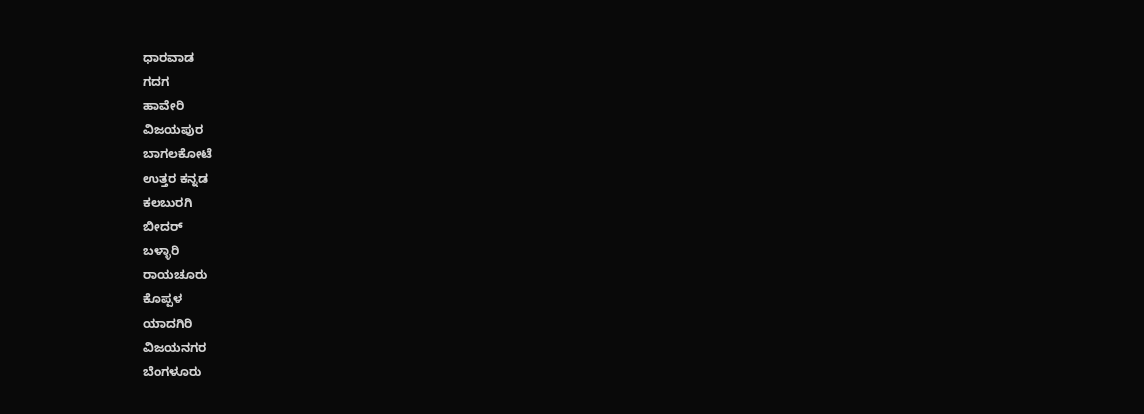ಧಾರವಾಡ
ಗದಗ
ಹಾವೇರಿ
ವಿಜಯಪುರ
ಬಾಗಲಕೋಟೆ
ಉತ್ತರ ಕನ್ನಡ
ಕಲಬುರಗಿ
ಬೀದರ್
ಬಳ್ಳಾರಿ
ರಾಯಚೂರು
ಕೊಪ್ಪಳ
ಯಾದಗಿರಿ
ವಿಜಯನಗರ
ಬೆಂಗಳೂರು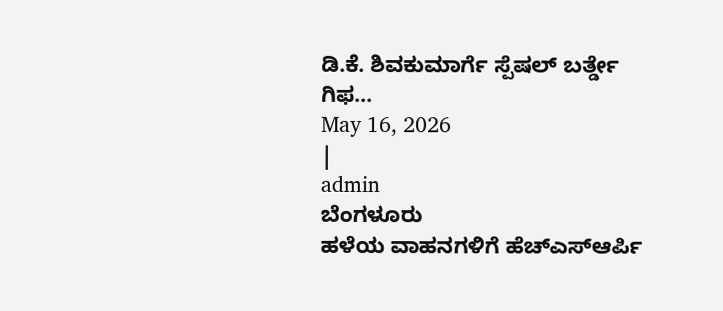ಡಿ.ಕೆ. ಶಿವಕುಮಾರ್ಗೆ ಸ್ಪೆಷಲ್ ಬರ್ತ್ಡೇ ಗಿಫ...
May 16, 2026
|
admin
ಬೆಂಗಳೂರು
ಹಳೆಯ ವಾಹನಗಳಿಗೆ ಹೆಚ್ಎಸ್ಆರ್ಪಿ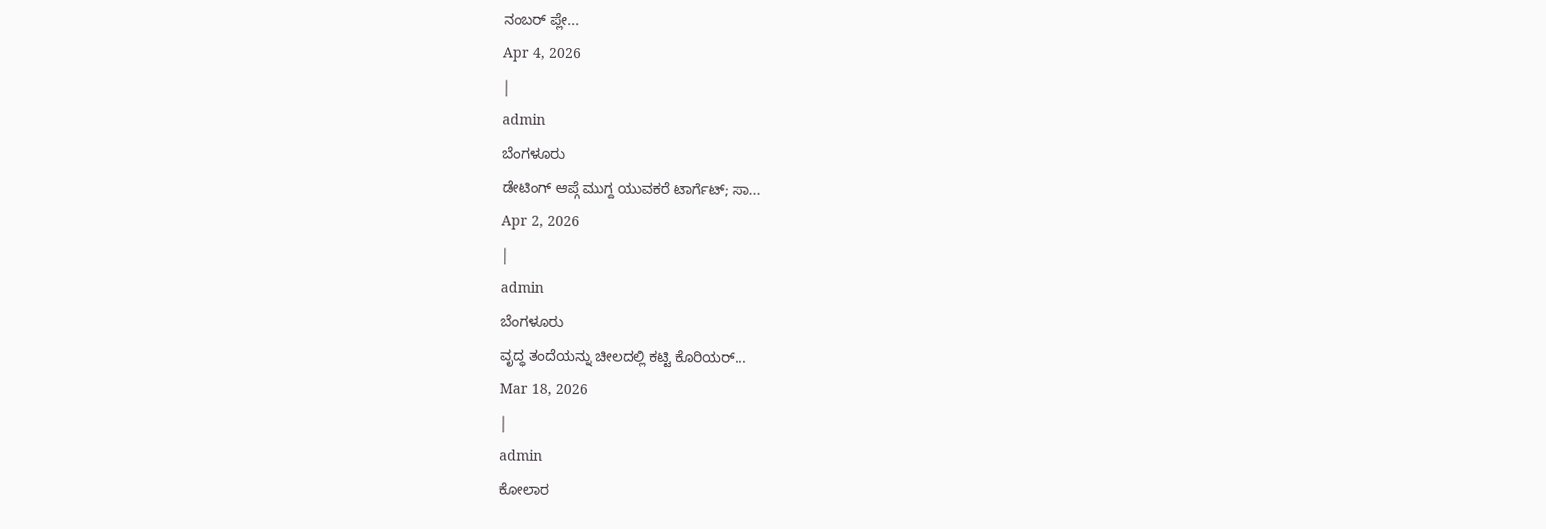ನಂಬರ್ ಪ್ಲೇ...
Apr 4, 2026
|
admin
ಬೆಂಗಳೂರು
ಡೇಟಿಂಗ್ ಆಪ್ಗೆ ಮುಗ್ದ ಯುವಕರೆ ಟಾರ್ಗೆಟ್; ಸಾ...
Apr 2, 2026
|
admin
ಬೆಂಗಳೂರು
ವೃದ್ಧ ತಂದೆಯನ್ನು ಚೀಲದಲ್ಲಿ ಕಟ್ಟಿ ಕೊರಿಯರ್...
Mar 18, 2026
|
admin
ಕೋಲಾರ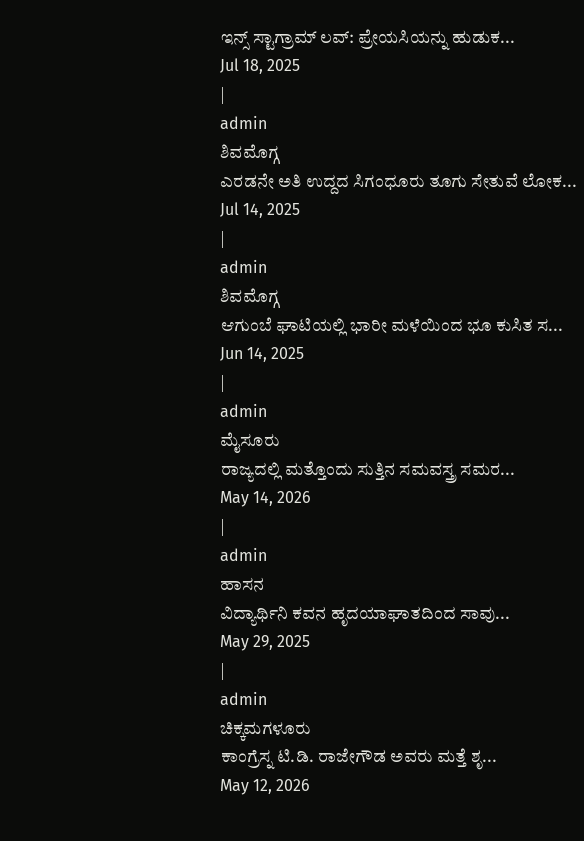ಇನ್ಸ್ ಸ್ಟಾಗ್ರಾಮ್ ಲವ್: ಪ್ರೇಯಸಿಯನ್ನು ಹುಡುಕ...
Jul 18, 2025
|
admin
ಶಿವಮೊಗ್ಗ
ಎರಡನೇ ಅತಿ ಉದ್ದದ ಸಿಗಂಧೂರು ತೂಗು ಸೇತುವೆ ಲೋಕ...
Jul 14, 2025
|
admin
ಶಿವಮೊಗ್ಗ
ಆಗುಂಬೆ ಘಾಟಿಯಲ್ಲಿ ಭಾರೀ ಮಳೆಯಿಂದ ಭೂ ಕುಸಿತ ಸ...
Jun 14, 2025
|
admin
ಮೈಸೂರು
ರಾಜ್ಯದಲ್ಲಿ ಮತ್ತೊಂದು ಸುತ್ತಿನ ಸಮವಸ್ತ್ರ ಸಮರ...
May 14, 2026
|
admin
ಹಾಸನ
ವಿದ್ಯಾರ್ಥಿನಿ ಕವನ ಹೃದಯಾಘಾತದಿಂದ ಸಾವು...
May 29, 2025
|
admin
ಚಿಕ್ಕಮಗಳೂರು
ಕಾಂಗ್ರೆಸ್ನ ಟಿ.ಡಿ. ರಾಜೇಗೌಡ ಅವರು ಮತ್ತೆ ಶೃ...
May 12, 2026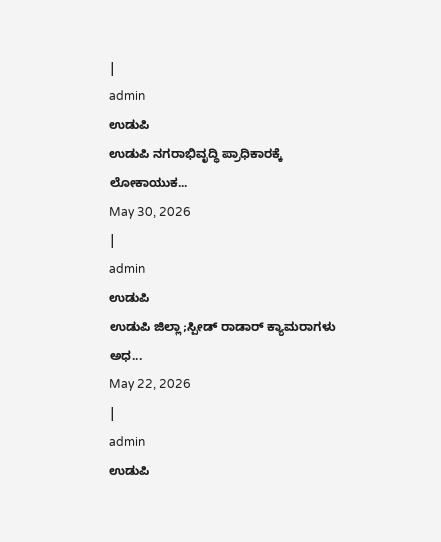|
admin
ಉಡುಪಿ
ಉಡುಪಿ ನಗರಾಭಿವೃದ್ಧಿ ಪ್ರಾಧಿಕಾರಕ್ಕೆ ಲೋಕಾಯುಕ...
May 30, 2026
|
admin
ಉಡುಪಿ
ಉಡುಪಿ ಜಿಲ್ಲಾ;ಸ್ಪೀಡ್ ರಾಡಾರ್ ಕ್ಯಾಮರಾಗಳು ಅಧ...
May 22, 2026
|
admin
ಉಡುಪಿ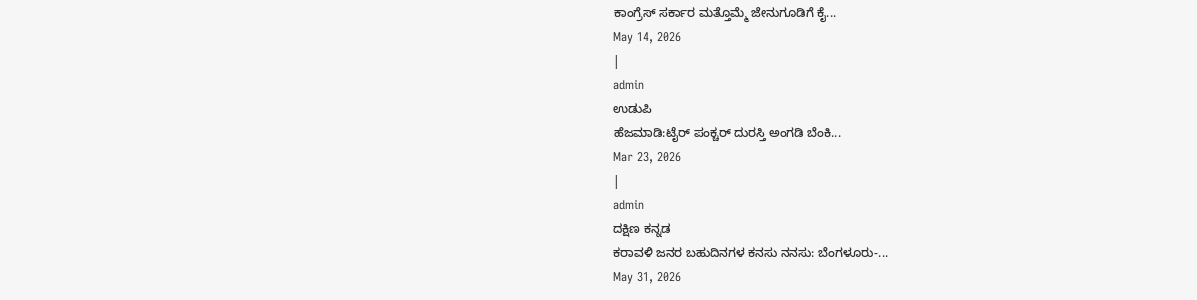ಕಾಂಗ್ರೆಸ್ ಸರ್ಕಾರ ಮತ್ತೊಮ್ಮೆ ಜೇನುಗೂಡಿಗೆ ಕೈ...
May 14, 2026
|
admin
ಉಡುಪಿ
ಹೆಜಮಾಡಿ:ಟೈರ್ ಪಂಕ್ಚರ್ ದುರಸ್ತಿ ಅಂಗಡಿ ಬೆಂಕಿ...
Mar 23, 2026
|
admin
ದಕ್ಷಿಣ ಕನ್ನಡ
ಕರಾವಳಿ ಜನರ ಬಹುದಿನಗಳ ಕನಸು ನನಸು: ಬೆಂಗಳೂರು-...
May 31, 2026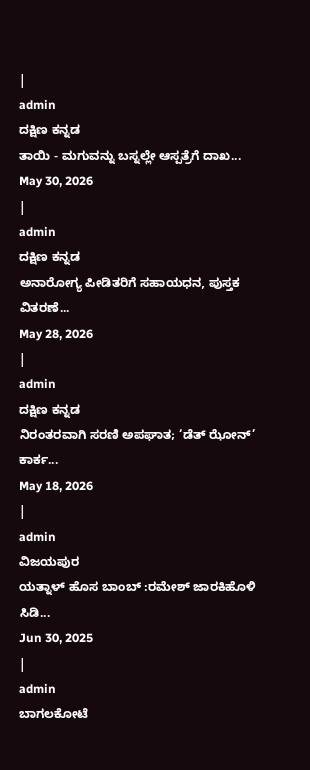|
admin
ದಕ್ಷಿಣ ಕನ್ನಡ
ತಾಯಿ - ಮಗುವನ್ನು ಬಸ್ನಲ್ಲೇ ಆಸ್ಪತ್ರೆಗೆ ದಾಖ...
May 30, 2026
|
admin
ದಕ್ಷಿಣ ಕನ್ನಡ
ಅನಾರೋಗ್ಯ ಪೀಡಿತರಿಗೆ ಸಹಾಯಧನ, ಪುಸ್ತಕ ವಿತರಣೆ...
May 28, 2026
|
admin
ದಕ್ಷಿಣ ಕನ್ನಡ
ನಿರಂತರವಾಗಿ ಸರಣಿ ಅಪಘಾತ; ‘ಡೆತ್ ಝೋನ್’ ಕಾರ್ಕ...
May 18, 2026
|
admin
ವಿಜಯಪುರ
ಯತ್ನಾಳ್ ಹೊಸ ಬಾಂಬ್ :ರಮೇಶ್ ಜಾರಕಿಹೊಳಿ ಸಿಡಿ...
Jun 30, 2025
|
admin
ಬಾಗಲಕೋಟೆ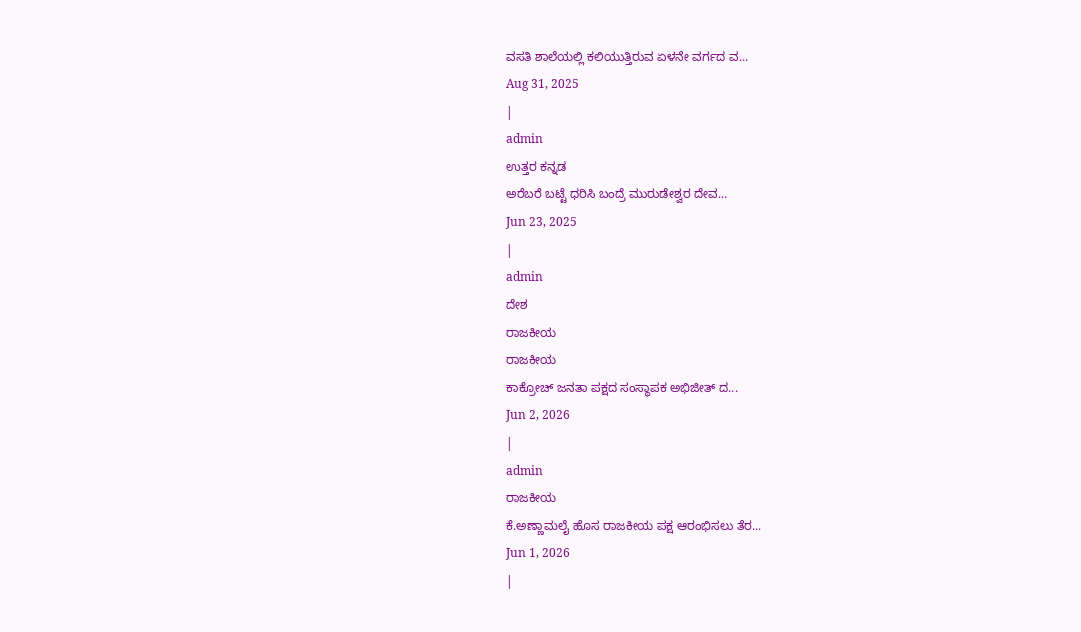ವಸತಿ ಶಾಲೆಯಲ್ಲಿ ಕಲಿಯುತ್ತಿರುವ ಏಳನೇ ವರ್ಗದ ವ...
Aug 31, 2025
|
admin
ಉತ್ತರ ಕನ್ನಡ
ಅರೆಬರೆ ಬಟ್ಟೆ ಧರಿಸಿ ಬಂದ್ರೆ ಮುರುಡೇಶ್ವರ ದೇವ...
Jun 23, 2025
|
admin
ದೇಶ
ರಾಜಕೀಯ
ರಾಜಕೀಯ
ಕಾಕ್ರೋಚ್ ಜನತಾ ಪಕ್ಷದ ಸಂಸ್ಥಾಪಕ ಅಭಿಜೀತ್ ದ...
Jun 2, 2026
|
admin
ರಾಜಕೀಯ
ಕೆ.ಅಣ್ಣಾಮಲೈ ಹೊಸ ರಾಜಕೀಯ ಪಕ್ಷ ಆರಂಭಿಸಲು ತೆರ...
Jun 1, 2026
|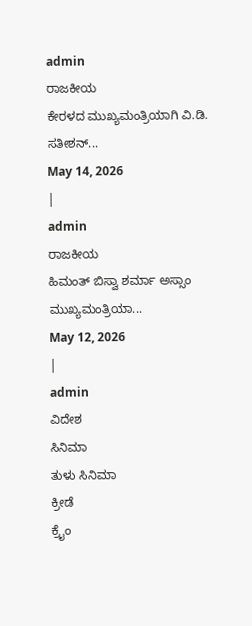admin
ರಾಜಕೀಯ
ಕೇರಳದ ಮುಖ್ಯಮಂತ್ರಿಯಾಗಿ ವಿ.ಡಿ. ಸತೀಶನ್...
May 14, 2026
|
admin
ರಾಜಕೀಯ
ಹಿಮಂತ್ ಬಿಸ್ವಾ ಶರ್ಮಾ ಅಸ್ಸಾಂ ಮುಖ್ಯಮಂತ್ರಿಯಾ...
May 12, 2026
|
admin
ವಿದೇಶ
ಸಿನಿಮಾ
ತುಳು ಸಿನಿಮಾ
ಕ್ರೀಡೆ
ಕ್ರೈಂ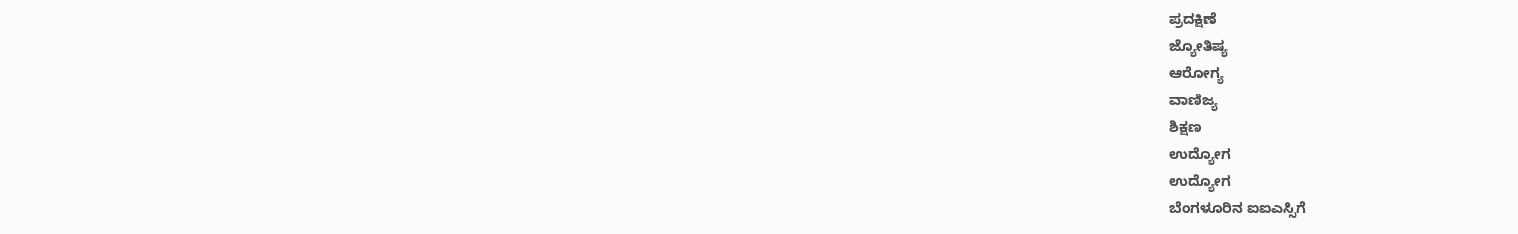ಪ್ರದಕ್ಷಿಣೆ
ಜ್ಯೋತಿಷ್ಯ
ಆರೋಗ್ಯ
ವಾಣಿಜ್ಯ
ಶಿಕ್ಷಣ
ಉದ್ಯೋಗ
ಉದ್ಯೋಗ
ಬೆಂಗಳೂರಿನ ಐಐಎಸ್ಸಿಗೆ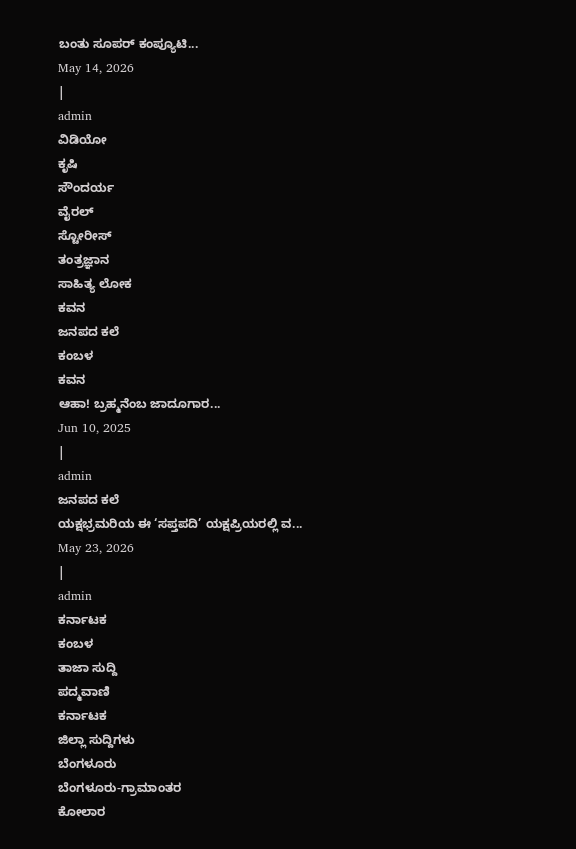ಬಂತು ಸೂಪರ್ ಕಂಪ್ಯೂಟಿ...
May 14, 2026
|
admin
ವಿಡಿಯೋ
ಕೃಷಿ
ಸೌಂದರ್ಯ
ವೈರಲ್
ಸ್ಟೋರೀಸ್
ತಂತ್ರಜ್ಞಾನ
ಸಾಹಿತ್ಯ ಲೋಕ
ಕವನ
ಜನಪದ ಕಲೆ
ಕಂಬಳ
ಕವನ
ಆಹಾ! ಬ್ರಹ್ಮನೆಂಬ ಜಾದೂಗಾರ...
Jun 10, 2025
|
admin
ಜನಪದ ಕಲೆ
ಯಕ್ಷಭ್ರಮರಿಯ ಈ ‘ಸಪ್ತಪದಿ’ ಯಕ್ಷಪ್ರಿಯರಲ್ಲಿ ವ...
May 23, 2026
|
admin
ಕರ್ನಾಟಕ
ಕಂಬಳ
ತಾಜಾ ಸುದ್ದಿ
ಪದ್ಮವಾಣಿ
ಕರ್ನಾಟಕ
ಜಿಲ್ಲಾ ಸುದ್ದಿಗಳು
ಬೆಂಗಳೂರು
ಬೆಂಗಳೂರು-ಗ್ರಾಮಾಂತರ
ಕೋಲಾರ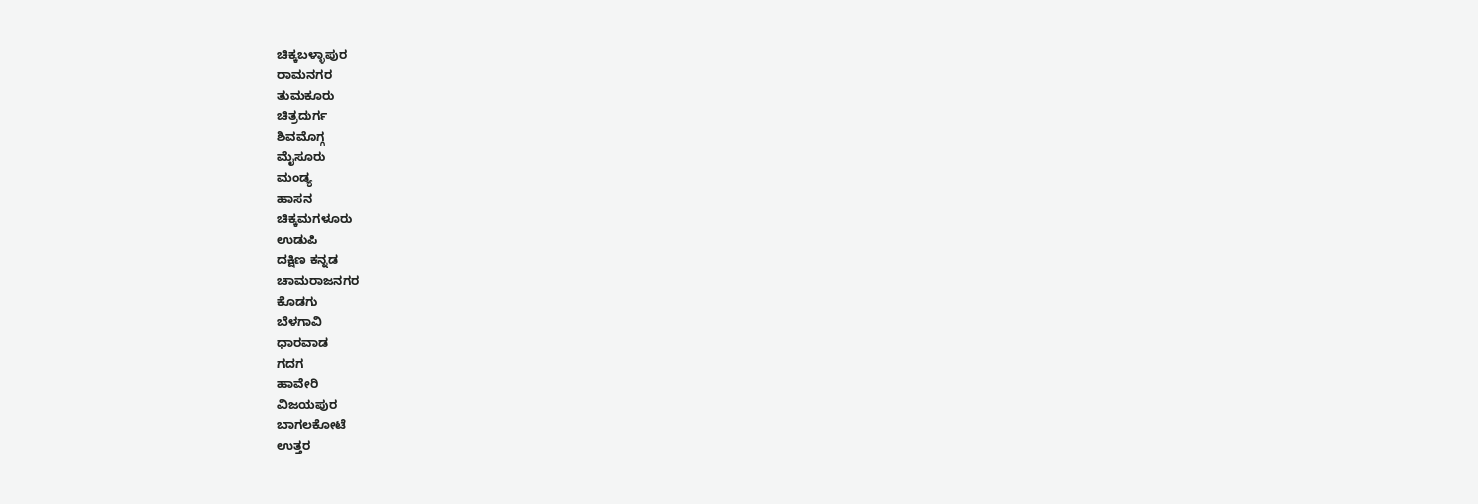ಚಿಕ್ಕಬಳ್ಳಾಪುರ
ರಾಮನಗರ
ತುಮಕೂರು
ಚಿತ್ರದುರ್ಗ
ಶಿವಮೊಗ್ಗ
ಮೈಸೂರು
ಮಂಡ್ಯ
ಹಾಸನ
ಚಿಕ್ಕಮಗಳೂರು
ಉಡುಪಿ
ದಕ್ಷಿಣ ಕನ್ನಡ
ಚಾಮರಾಜನಗರ
ಕೊಡಗು
ಬೆಳಗಾವಿ
ಧಾರವಾಡ
ಗದಗ
ಹಾವೇರಿ
ವಿಜಯಪುರ
ಬಾಗಲಕೋಟೆ
ಉತ್ತರ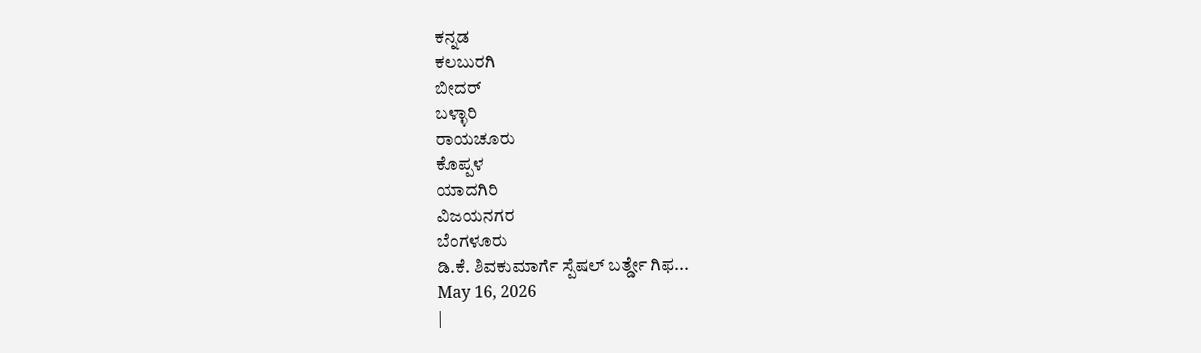ಕನ್ನಡ
ಕಲಬುರಗಿ
ಬೀದರ್
ಬಳ್ಳಾರಿ
ರಾಯಚೂರು
ಕೊಪ್ಪಳ
ಯಾದಗಿರಿ
ವಿಜಯನಗರ
ಬೆಂಗಳೂರು
ಡಿ.ಕೆ. ಶಿವಕುಮಾರ್ಗೆ ಸ್ಪೆಷಲ್ ಬರ್ತ್ಡೇ ಗಿಫ...
May 16, 2026
|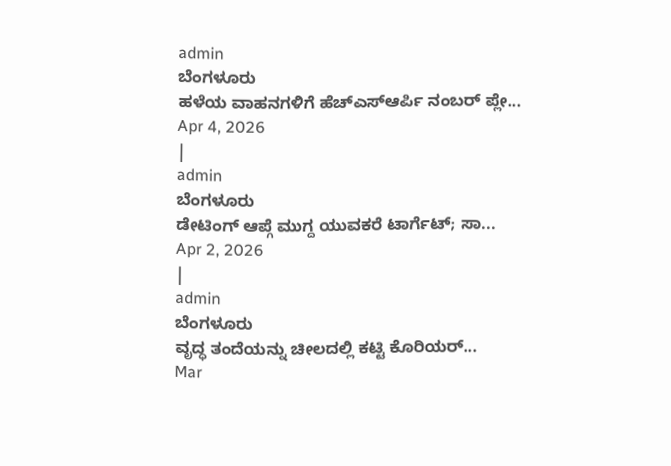admin
ಬೆಂಗಳೂರು
ಹಳೆಯ ವಾಹನಗಳಿಗೆ ಹೆಚ್ಎಸ್ಆರ್ಪಿ ನಂಬರ್ ಪ್ಲೇ...
Apr 4, 2026
|
admin
ಬೆಂಗಳೂರು
ಡೇಟಿಂಗ್ ಆಪ್ಗೆ ಮುಗ್ದ ಯುವಕರೆ ಟಾರ್ಗೆಟ್; ಸಾ...
Apr 2, 2026
|
admin
ಬೆಂಗಳೂರು
ವೃದ್ಧ ತಂದೆಯನ್ನು ಚೀಲದಲ್ಲಿ ಕಟ್ಟಿ ಕೊರಿಯರ್...
Mar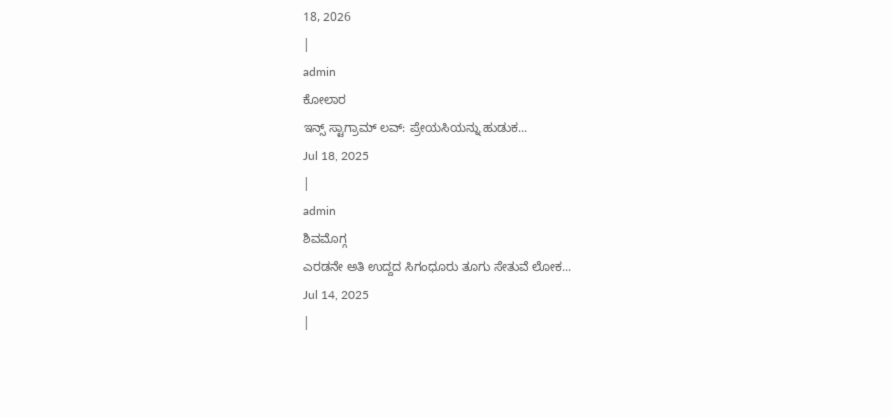18, 2026
|
admin
ಕೋಲಾರ
ಇನ್ಸ್ ಸ್ಟಾಗ್ರಾಮ್ ಲವ್: ಪ್ರೇಯಸಿಯನ್ನು ಹುಡುಕ...
Jul 18, 2025
|
admin
ಶಿವಮೊಗ್ಗ
ಎರಡನೇ ಅತಿ ಉದ್ದದ ಸಿಗಂಧೂರು ತೂಗು ಸೇತುವೆ ಲೋಕ...
Jul 14, 2025
|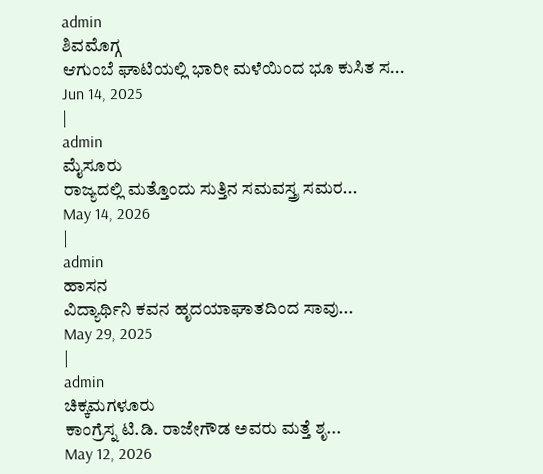admin
ಶಿವಮೊಗ್ಗ
ಆಗುಂಬೆ ಘಾಟಿಯಲ್ಲಿ ಭಾರೀ ಮಳೆಯಿಂದ ಭೂ ಕುಸಿತ ಸ...
Jun 14, 2025
|
admin
ಮೈಸೂರು
ರಾಜ್ಯದಲ್ಲಿ ಮತ್ತೊಂದು ಸುತ್ತಿನ ಸಮವಸ್ತ್ರ ಸಮರ...
May 14, 2026
|
admin
ಹಾಸನ
ವಿದ್ಯಾರ್ಥಿನಿ ಕವನ ಹೃದಯಾಘಾತದಿಂದ ಸಾವು...
May 29, 2025
|
admin
ಚಿಕ್ಕಮಗಳೂರು
ಕಾಂಗ್ರೆಸ್ನ ಟಿ.ಡಿ. ರಾಜೇಗೌಡ ಅವರು ಮತ್ತೆ ಶೃ...
May 12, 2026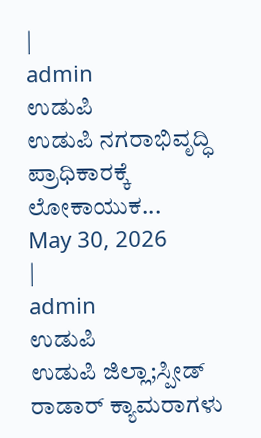|
admin
ಉಡುಪಿ
ಉಡುಪಿ ನಗರಾಭಿವೃದ್ಧಿ ಪ್ರಾಧಿಕಾರಕ್ಕೆ ಲೋಕಾಯುಕ...
May 30, 2026
|
admin
ಉಡುಪಿ
ಉಡುಪಿ ಜಿಲ್ಲಾ;ಸ್ಪೀಡ್ ರಾಡಾರ್ ಕ್ಯಾಮರಾಗಳು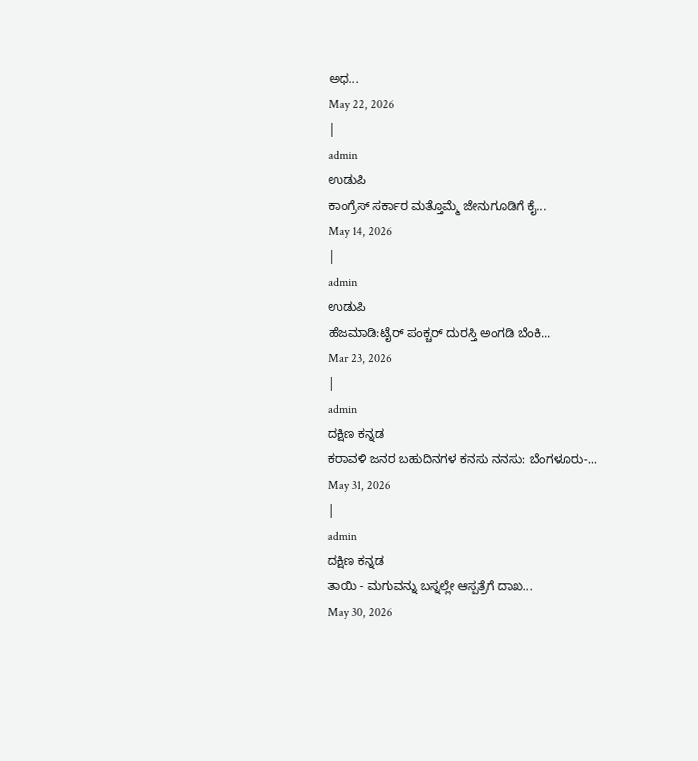ಅಧ...
May 22, 2026
|
admin
ಉಡುಪಿ
ಕಾಂಗ್ರೆಸ್ ಸರ್ಕಾರ ಮತ್ತೊಮ್ಮೆ ಜೇನುಗೂಡಿಗೆ ಕೈ...
May 14, 2026
|
admin
ಉಡುಪಿ
ಹೆಜಮಾಡಿ:ಟೈರ್ ಪಂಕ್ಚರ್ ದುರಸ್ತಿ ಅಂಗಡಿ ಬೆಂಕಿ...
Mar 23, 2026
|
admin
ದಕ್ಷಿಣ ಕನ್ನಡ
ಕರಾವಳಿ ಜನರ ಬಹುದಿನಗಳ ಕನಸು ನನಸು: ಬೆಂಗಳೂರು-...
May 31, 2026
|
admin
ದಕ್ಷಿಣ ಕನ್ನಡ
ತಾಯಿ - ಮಗುವನ್ನು ಬಸ್ನಲ್ಲೇ ಆಸ್ಪತ್ರೆಗೆ ದಾಖ...
May 30, 2026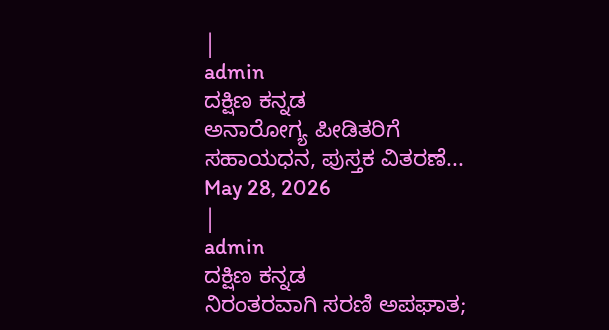|
admin
ದಕ್ಷಿಣ ಕನ್ನಡ
ಅನಾರೋಗ್ಯ ಪೀಡಿತರಿಗೆ ಸಹಾಯಧನ, ಪುಸ್ತಕ ವಿತರಣೆ...
May 28, 2026
|
admin
ದಕ್ಷಿಣ ಕನ್ನಡ
ನಿರಂತರವಾಗಿ ಸರಣಿ ಅಪಘಾತ;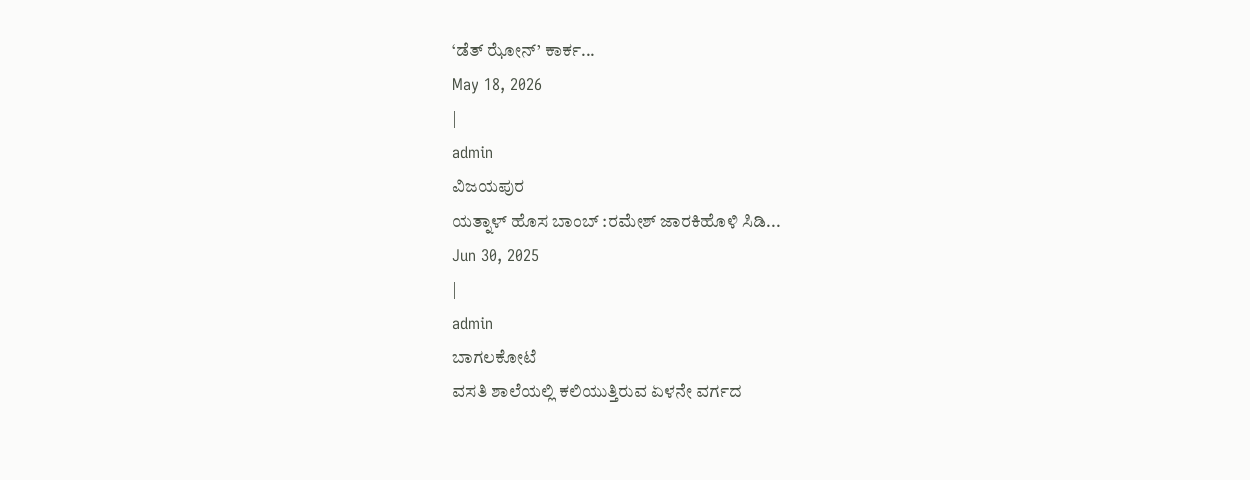‘ಡೆತ್ ಝೋನ್’ ಕಾರ್ಕ...
May 18, 2026
|
admin
ವಿಜಯಪುರ
ಯತ್ನಾಳ್ ಹೊಸ ಬಾಂಬ್ :ರಮೇಶ್ ಜಾರಕಿಹೊಳಿ ಸಿಡಿ...
Jun 30, 2025
|
admin
ಬಾಗಲಕೋಟೆ
ವಸತಿ ಶಾಲೆಯಲ್ಲಿ ಕಲಿಯುತ್ತಿರುವ ಏಳನೇ ವರ್ಗದ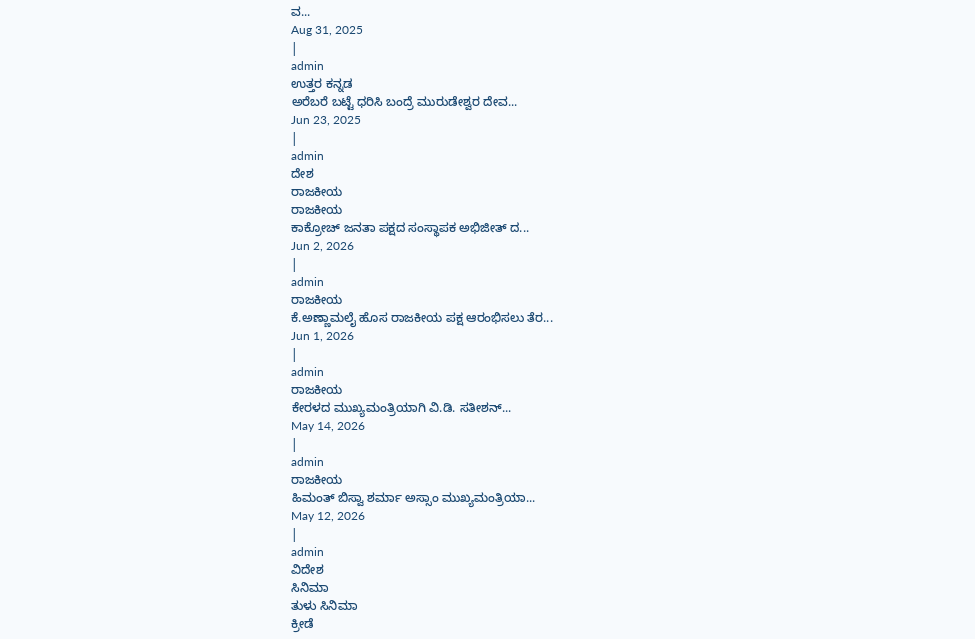ವ...
Aug 31, 2025
|
admin
ಉತ್ತರ ಕನ್ನಡ
ಅರೆಬರೆ ಬಟ್ಟೆ ಧರಿಸಿ ಬಂದ್ರೆ ಮುರುಡೇಶ್ವರ ದೇವ...
Jun 23, 2025
|
admin
ದೇಶ
ರಾಜಕೀಯ
ರಾಜಕೀಯ
ಕಾಕ್ರೋಚ್ ಜನತಾ ಪಕ್ಷದ ಸಂಸ್ಥಾಪಕ ಅಭಿಜೀತ್ ದ...
Jun 2, 2026
|
admin
ರಾಜಕೀಯ
ಕೆ.ಅಣ್ಣಾಮಲೈ ಹೊಸ ರಾಜಕೀಯ ಪಕ್ಷ ಆರಂಭಿಸಲು ತೆರ...
Jun 1, 2026
|
admin
ರಾಜಕೀಯ
ಕೇರಳದ ಮುಖ್ಯಮಂತ್ರಿಯಾಗಿ ವಿ.ಡಿ. ಸತೀಶನ್...
May 14, 2026
|
admin
ರಾಜಕೀಯ
ಹಿಮಂತ್ ಬಿಸ್ವಾ ಶರ್ಮಾ ಅಸ್ಸಾಂ ಮುಖ್ಯಮಂತ್ರಿಯಾ...
May 12, 2026
|
admin
ವಿದೇಶ
ಸಿನಿಮಾ
ತುಳು ಸಿನಿಮಾ
ಕ್ರೀಡೆ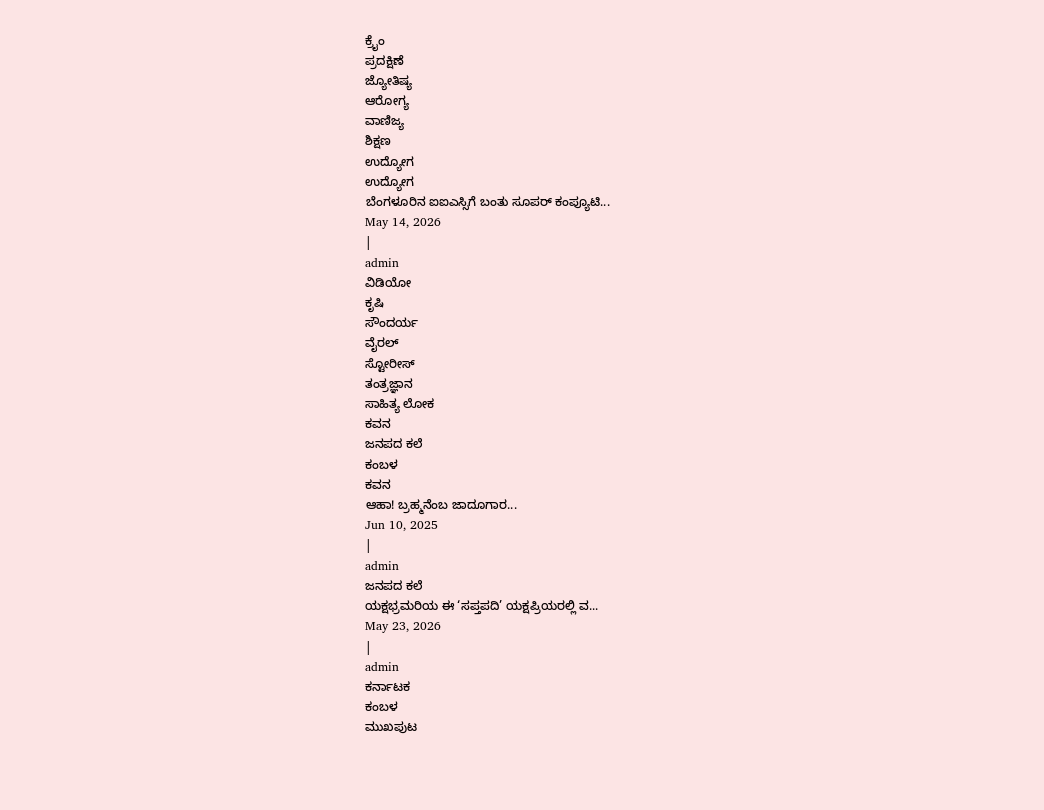ಕ್ರೈಂ
ಪ್ರದಕ್ಷಿಣೆ
ಜ್ಯೋತಿಷ್ಯ
ಆರೋಗ್ಯ
ವಾಣಿಜ್ಯ
ಶಿಕ್ಷಣ
ಉದ್ಯೋಗ
ಉದ್ಯೋಗ
ಬೆಂಗಳೂರಿನ ಐಐಎಸ್ಸಿಗೆ ಬಂತು ಸೂಪರ್ ಕಂಪ್ಯೂಟಿ...
May 14, 2026
|
admin
ವಿಡಿಯೋ
ಕೃಷಿ
ಸೌಂದರ್ಯ
ವೈರಲ್
ಸ್ಟೋರೀಸ್
ತಂತ್ರಜ್ಞಾನ
ಸಾಹಿತ್ಯ ಲೋಕ
ಕವನ
ಜನಪದ ಕಲೆ
ಕಂಬಳ
ಕವನ
ಆಹಾ! ಬ್ರಹ್ಮನೆಂಬ ಜಾದೂಗಾರ...
Jun 10, 2025
|
admin
ಜನಪದ ಕಲೆ
ಯಕ್ಷಭ್ರಮರಿಯ ಈ ‘ಸಪ್ತಪದಿ’ ಯಕ್ಷಪ್ರಿಯರಲ್ಲಿ ವ...
May 23, 2026
|
admin
ಕರ್ನಾಟಕ
ಕಂಬಳ
ಮುಖಪುಟ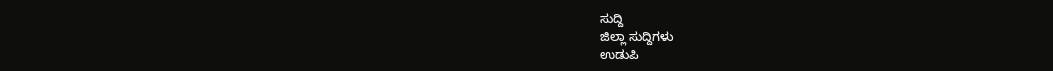ಸುದ್ದಿ
ಜಿಲ್ಲಾ ಸುದ್ದಿಗಳು
ಉಡುಪಿ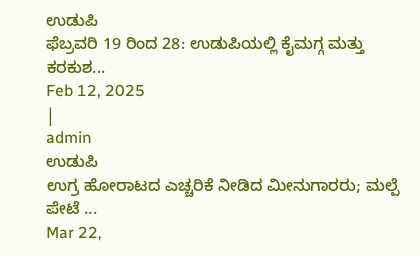ಉಡುಪಿ
ಫೆಬ್ರವರಿ 19 ರಿಂದ 28: ಉಡುಪಿಯಲ್ಲಿ ಕೈಮಗ್ಗ ಮತ್ತು ಕರಕುಶ...
Feb 12, 2025
|
admin
ಉಡುಪಿ
ಉಗ್ರ ಹೋರಾಟದ ಎಚ್ಚರಿಕೆ ನೀಡಿದ ಮೀನುಗಾರರು; ಮಲ್ಪೆ ಪೇಟೆ ...
Mar 22,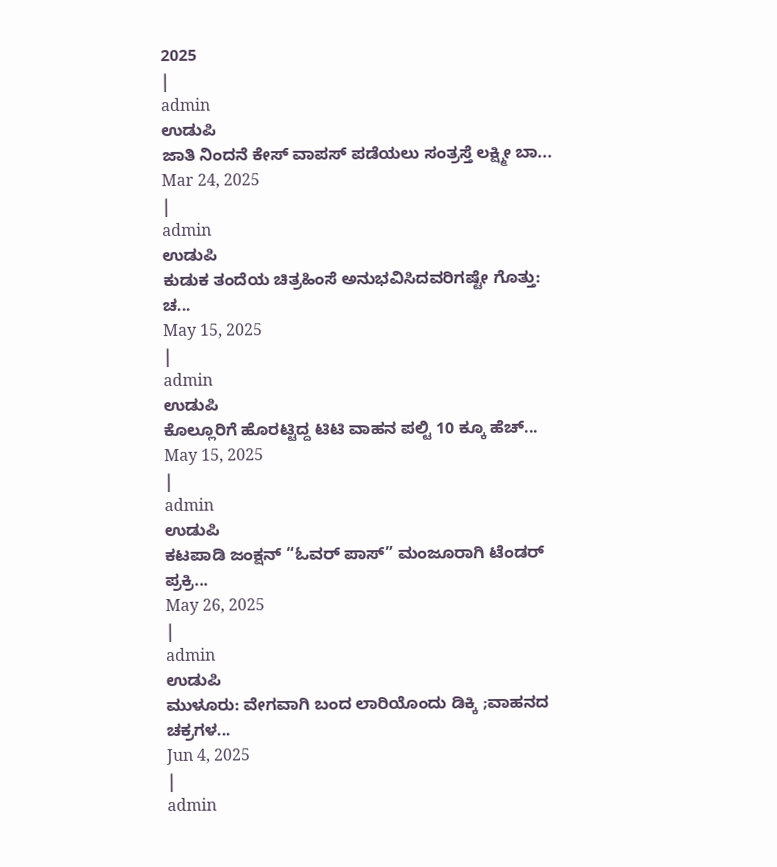2025
|
admin
ಉಡುಪಿ
ಜಾತಿ ನಿಂದನೆ ಕೇಸ್ ವಾಪಸ್ ಪಡೆಯಲು ಸಂತ್ರಸ್ತೆ ಲಕ್ಷ್ಮೀ ಬಾ...
Mar 24, 2025
|
admin
ಉಡುಪಿ
ಕುಡುಕ ತಂದೆಯ ಚಿತ್ರಹಿಂಸೆ ಅನುಭವಿಸಿದವರಿಗಷ್ಟೇ ಗೊತ್ತು: ಚ...
May 15, 2025
|
admin
ಉಡುಪಿ
ಕೊಲ್ಲೂರಿಗೆ ಹೊರಟ್ಟಿದ್ದ ಟಿಟಿ ವಾಹನ ಪಲ್ಟಿ 10 ಕ್ಕೂ ಹೆಚ್...
May 15, 2025
|
admin
ಉಡುಪಿ
ಕಟಪಾಡಿ ಜಂಕ್ಷನ್ “ಓವರ್ ಪಾಸ್” ಮಂಜೂರಾಗಿ ಟೆಂಡರ್ ಪ್ರಕ್ರಿ...
May 26, 2025
|
admin
ಉಡುಪಿ
ಮುಳೂರು: ವೇಗವಾಗಿ ಬಂದ ಲಾರಿಯೊಂದು ಡಿಕ್ಕಿ ;ವಾಹನದ ಚಕ್ರಗಳ...
Jun 4, 2025
|
admin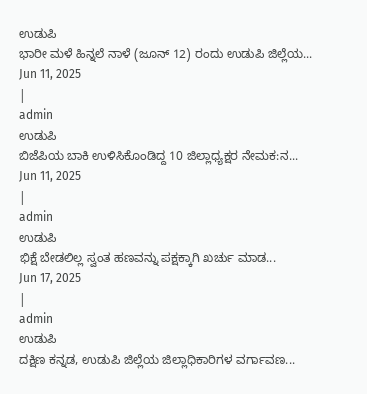ಉಡುಪಿ
ಭಾರೀ ಮಳೆ ಹಿನ್ನಲೆ ನಾಳೆ (ಜೂನ್ 12) ರಂದು ಉಡುಪಿ ಜಿಲ್ಲೆಯ...
Jun 11, 2025
|
admin
ಉಡುಪಿ
ಬಿಜೆಪಿಯ ಬಾಕಿ ಉಳಿಸಿಕೊಂಡಿದ್ದ 10 ಜಿಲ್ಲಾಧ್ಯಕ್ಷರ ನೇಮಕ:ನ...
Jun 11, 2025
|
admin
ಉಡುಪಿ
ಭಿಕ್ಷೆ ಬೇಡಲಿಲ್ಲ ಸ್ವಂತ ಹಣವನ್ನು ಪಕ್ಷಕ್ಕಾಗಿ ಖರ್ಚು ಮಾಡ...
Jun 17, 2025
|
admin
ಉಡುಪಿ
ದಕ್ಷಿಣ ಕನ್ನಡ, ಉಡುಪಿ ಜಿಲ್ಲೆಯ ಜಿಲ್ಲಾಧಿಕಾರಿಗಳ ವರ್ಗಾವಣ...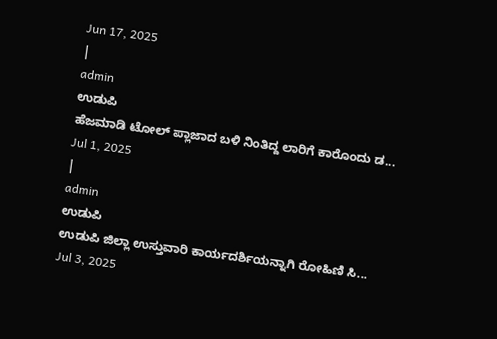Jun 17, 2025
|
admin
ಉಡುಪಿ
ಹೆಜಮಾಡಿ ಟೋಲ್ ಪ್ಲಾಜಾದ ಬಳಿ ನಿಂತಿದ್ದ ಲಾರಿಗೆ ಕಾರೊಂದು ಡ...
Jul 1, 2025
|
admin
ಉಡುಪಿ
ಉಡುಪಿ ಜಿಲ್ಲಾ ಉಸ್ತುವಾರಿ ಕಾರ್ಯದರ್ಶಿಯನ್ನಾಗಿ ರೋಹಿಣಿ ಸಿ...
Jul 3, 2025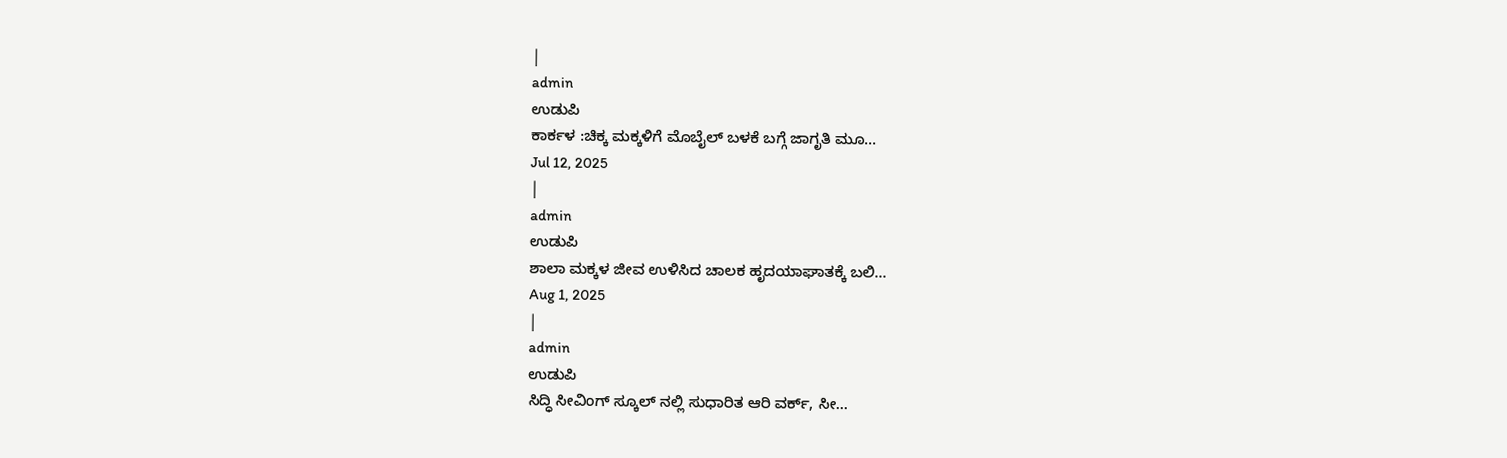|
admin
ಉಡುಪಿ
ಕಾರ್ಕಳ :ಚಿಕ್ಕ ಮಕ್ಕಳಿಗೆ ಮೊಬೈಲ್ ಬಳಕೆ ಬಗ್ಗೆ ಜಾಗೃತಿ ಮೂ...
Jul 12, 2025
|
admin
ಉಡುಪಿ
ಶಾಲಾ ಮಕ್ಕಳ ಜೀವ ಉಳಿಸಿದ ಚಾಲಕ ಹೃದಯಾಘಾತಕ್ಕೆ ಬಲಿ...
Aug 1, 2025
|
admin
ಉಡುಪಿ
ಸಿದ್ಧಿ ಸೀವಿಂಗ್ ಸ್ಕೂಲ್ ನಲ್ಲಿ ಸುಧಾರಿತ ಆರಿ ವರ್ಕ್, ಸೀ...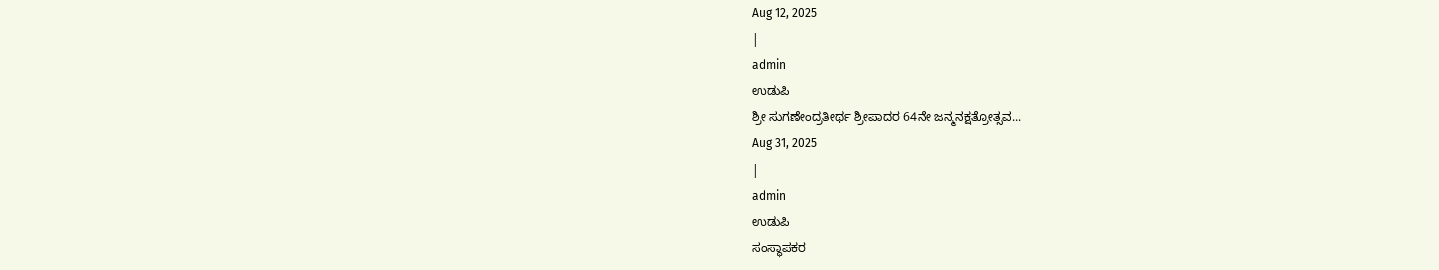Aug 12, 2025
|
admin
ಉಡುಪಿ
ಶ್ರೀ ಸುಗಣೇಂದ್ರತೀರ್ಥ ಶ್ರೀಪಾದರ 64ನೇ ಜನ್ಮನಕ್ಷತ್ರೋತ್ಸವ...
Aug 31, 2025
|
admin
ಉಡುಪಿ
ಸಂಸ್ಥಾಪಕರ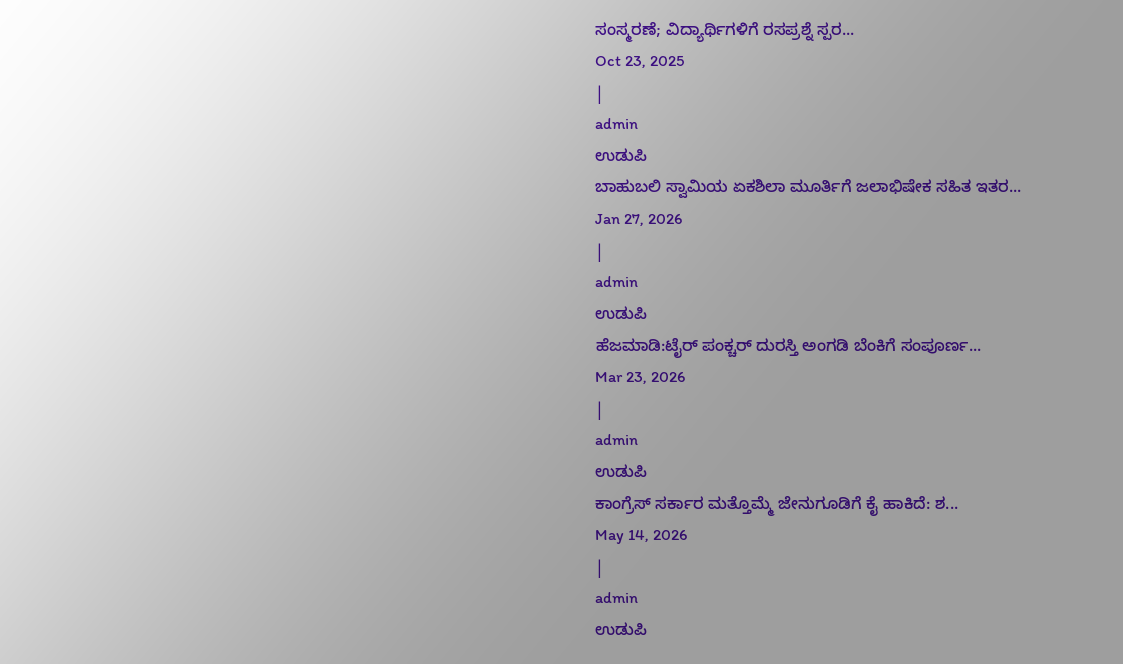ಸಂಸ್ಮರಣೆ; ವಿದ್ಯಾರ್ಥಿಗಳಿಗೆ ರಸಪ್ರಶ್ನೆ ಸ್ಪರ...
Oct 23, 2025
|
admin
ಉಡುಪಿ
ಬಾಹುಬಲಿ ಸ್ವಾಮಿಯ ಏಕಶಿಲಾ ಮೂರ್ತಿಗೆ ಜಲಾಭಿಷೇಕ ಸಹಿತ ಇತರ...
Jan 27, 2026
|
admin
ಉಡುಪಿ
ಹೆಜಮಾಡಿ:ಟೈರ್ ಪಂಕ್ಚರ್ ದುರಸ್ತಿ ಅಂಗಡಿ ಬೆಂಕಿಗೆ ಸಂಪೂರ್ಣ...
Mar 23, 2026
|
admin
ಉಡುಪಿ
ಕಾಂಗ್ರೆಸ್ ಸರ್ಕಾರ ಮತ್ತೊಮ್ಮೆ ಜೇನುಗೂಡಿಗೆ ಕೈ ಹಾಕಿದೆ: ಶ...
May 14, 2026
|
admin
ಉಡುಪಿ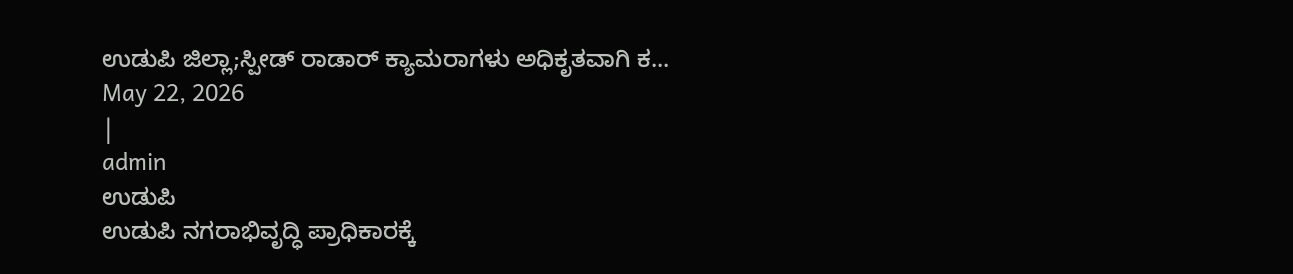ಉಡುಪಿ ಜಿಲ್ಲಾ;ಸ್ಪೀಡ್ ರಾಡಾರ್ ಕ್ಯಾಮರಾಗಳು ಅಧಿಕೃತವಾಗಿ ಕ...
May 22, 2026
|
admin
ಉಡುಪಿ
ಉಡುಪಿ ನಗರಾಭಿವೃದ್ಧಿ ಪ್ರಾಧಿಕಾರಕ್ಕೆ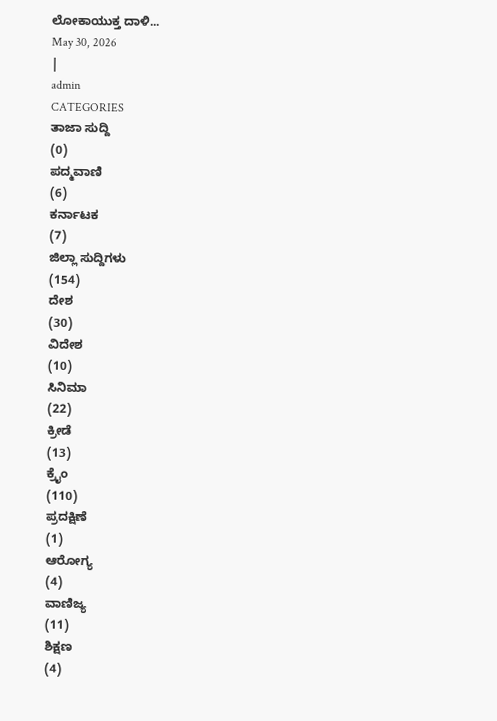ಲೋಕಾಯುಕ್ತ ದಾಳಿ...
May 30, 2026
|
admin
CATEGORIES
ತಾಜಾ ಸುದ್ದಿ
(0)
ಪದ್ಮವಾಣಿ
(6)
ಕರ್ನಾಟಕ
(7)
ಜಿಲ್ಲಾ ಸುದ್ದಿಗಳು
(154)
ದೇಶ
(30)
ವಿದೇಶ
(10)
ಸಿನಿಮಾ
(22)
ಕ್ರೀಡೆ
(13)
ಕ್ರೈಂ
(110)
ಪ್ರದಕ್ಷಿಣೆ
(1)
ಆರೋಗ್ಯ
(4)
ವಾಣಿಜ್ಯ
(11)
ಶಿಕ್ಷಣ
(4)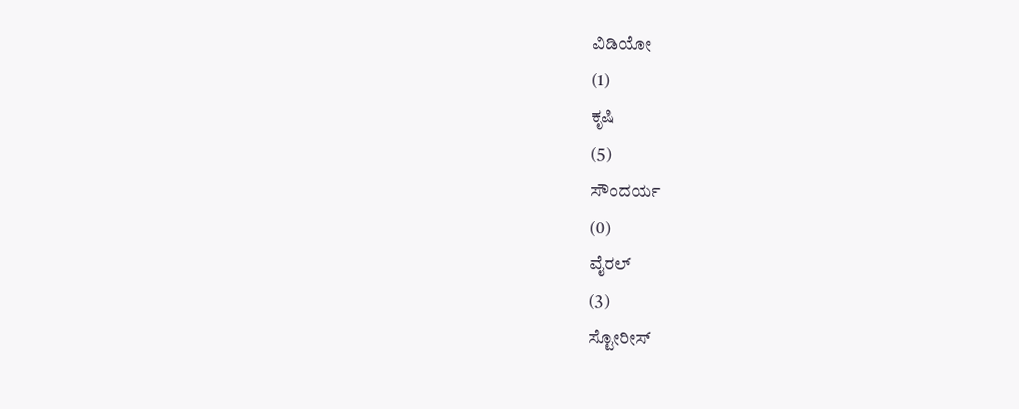ವಿಡಿಯೋ
(1)
ಕೃಷಿ
(5)
ಸೌಂದರ್ಯ
(0)
ವೈರಲ್
(3)
ಸ್ಟೋರೀಸ್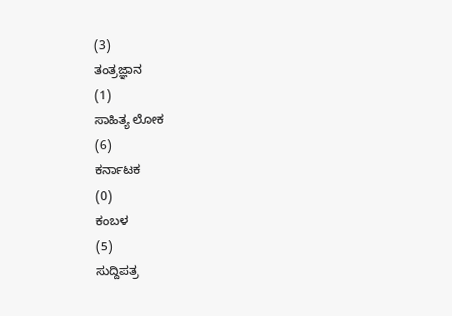(3)
ತಂತ್ರಜ್ಞಾನ
(1)
ಸಾಹಿತ್ಯ ಲೋಕ
(6)
ಕರ್ನಾಟಕ
(0)
ಕಂಬಳ
(5)
ಸುದ್ದಿಪತ್ರ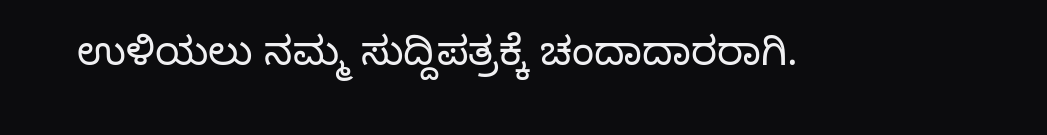ಉಳಿಯಲು ನಮ್ಮ ಸುದ್ದಿಪತ್ರಕ್ಕೆ ಚಂದಾದಾರರಾಗಿ.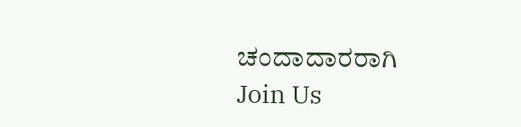ಚಂದಾದಾರರಾಗಿ
Join Us